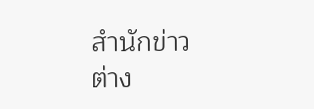สำนักข่าวต่าง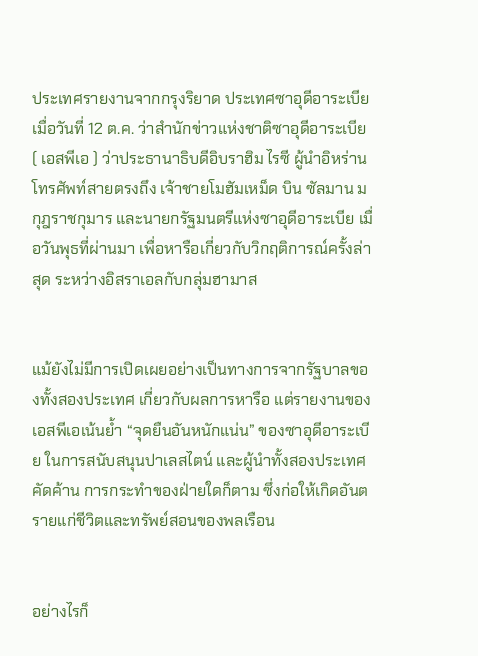ประเทศรายงานจากกรุงริยาด ประเทศซาอุดีอาระเบีย เมื่อวันที่ 12 ต.ค. ว่าสำนักข่าวแห่งชาติซาอุดีอาระเบีย ( เอสพีเอ ) ว่าประธานาธิบดีอิบราฮิม ไรซี ผู้นำอิหร่าน โทรศัพท์สายตรงถึง เจ้าชายโมฮัมเหม็ด บิน ซัลมาน มกุฎราชกุมาร และนายกรัฐมนตรีแห่งซาอุดีอาระเบีย เมื่อวันพุธที่ผ่านมา เพื่อหารือเกี่ยวกับวิกฤติการณ์ครั้งล่าสุด ระหว่างอิสราเอลกับกลุ่มฮามาส


แม้ยังไม่มีการเปิดเผยอย่างเป็นทางการจากรัฐบาลของทั้งสองประเทศ เกี่ยวกับผลการหารือ แต่รายงานของเอสพีเอเน้นย้ำ “จุดยืนอันหนักแน่น” ของซาอุดีอาระเบีย ในการสนับสนุนปาเลสไตน์ และผู้นำทั้งสองประเทศคัดค้าน การกระทำของฝ่ายใดก็ตาม ซึ่งก่อให้เกิดอันตรายแก่ชีวิตและทรัพย์สอนของพลเรือน


อย่างไรก็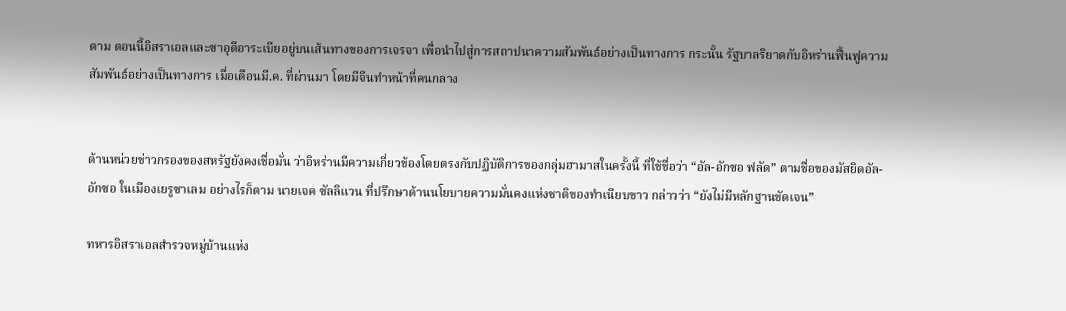ตาม ตอนนี้อิสราเอลและซาอุดีอาระเบียอยู่บนเส้นทางของการเจรจา เพื่อนำไปสู่การสถาปนาความสัมพันธ์อย่างเป็นทางการ กระนั้น รัฐบาลริยาดกับอิหร่านฟื้นฟูความสัมพันธ์อย่างเป็นทางการ เมื่อเดือนมี.ค. ที่ผ่านมา โดยมีจีนทำหน้าที่คนกลาง


ด้านหน่วยข่าวกรองของสหรัฐยังคงเชื่อมั่น ว่าอิหร่านมีความเกี่ยวข้องโดยตรงกับปฏิบัติการของกลุ่มฮามาสในครั้งนี้ ที่ใช้ชื่อว่า “อัล-อักซอ ฟลัด” ตามชื่อของมัสยิดอัล-อักซอ ในเมืองเยรูซาเลม อย่างไรก็ตาม นายเจค ซัลลิแวน ที่ปรึกษาด้านนโยบายความมั่นคงแห่งชาติของทำเนียบขาว กล่าวว่า “ยังไม่มีหลักฐานชัดเจน”

ทหารอิสราเอลสำรวจหมู่บ้านแห่ง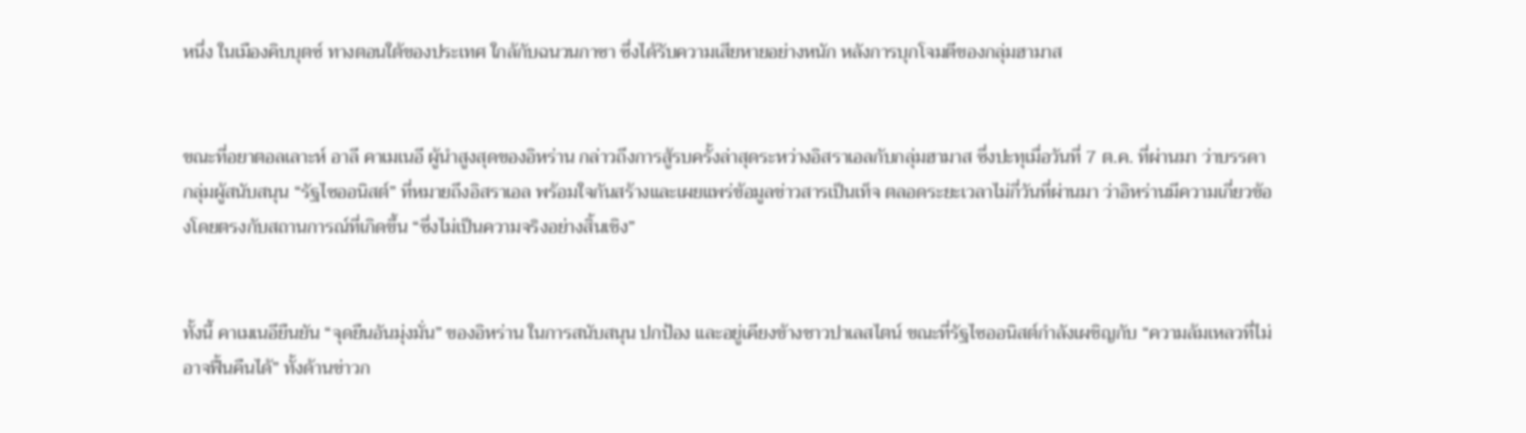หนึ่ง ในเมืองคิบบุตซ์ ทางตอนใต้ของประเทศ ใกล้กับฉนวนกาซา ซึ่งได้รับความเสียหายอย่างหนัก หลังการบุกโจมตีของกลุ่มฮามาส


ขณะที่อยาตอลเลาะห์ อาลี คาเมเนอี ผู้นำสูงสุดของอิหร่าน กล่าวถึงการสู้รบครั้งล่าสุดระหว่างอิสราเอลกับกลุ่มฮามาส ซึ่งปะทุเมื่อวันที่ 7 ต.ค. ที่ผ่านมา ว่าบรรดากลุ่มผู้สนับสนุน “รัฐไซออนิสต์” ที่หมายถึงอิสราเอล พร้อมใจกันสร้างและเผยแพร่ข้อมูลข่าวสารเป็นเท็จ ตลอดระยะเวลาไม่กี่วันที่ผ่านมา ว่าอิหร่านมีความเกี่ยวข้องโดยตรงกับสถานการณ์ที่เกิดขึ้น “ซึ่งไม่เป็นความจริงอย่างสิ้นเชิง”


ทั้งนี้ คาเมเนอียืนยัน “จุดยืนอันมุ่งมั่น” ของอิหร่าน ในการสนับสนุน ปกป้อง และอยู่เคียงข้างชาวปาเลสไตน์ ขณะที่รัฐไซออนิสต์กำลังเผชิญกับ “ความล้มเหลวที่ไม่อาจฟื้นคืนได้” ทั้งด้านข่าวก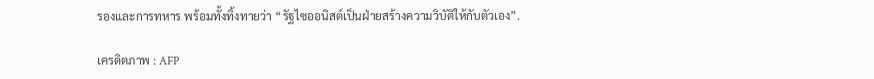รองและการทหาร พร้อมทั้งทิ้งทายว่า “รัฐไซออนิสต์เป็นฝ่ายสร้างความวิบัติให้กับตัวเอง”.

เครดิตภาพ : AFP